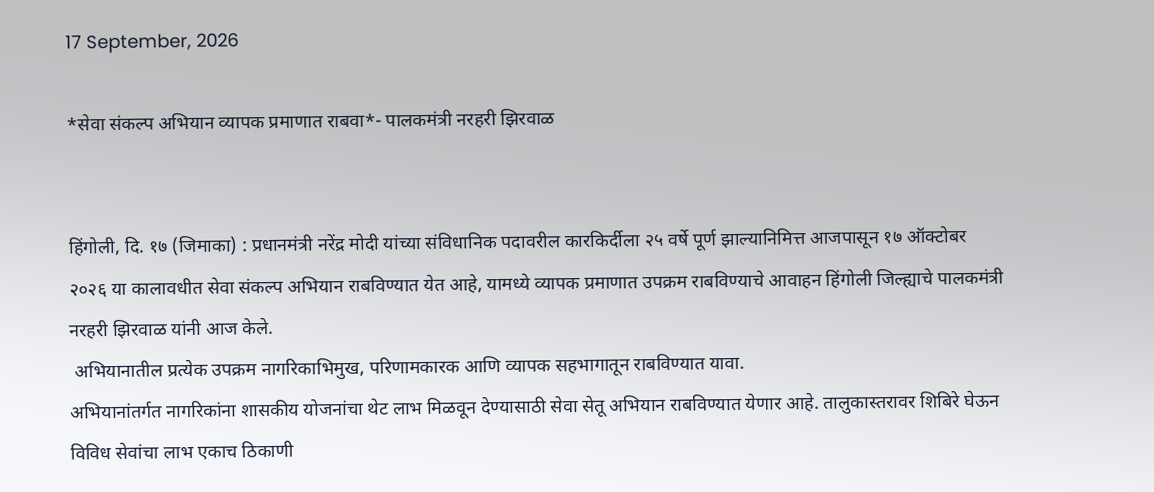17 September, 2026

*सेवा संकल्प अभियान व्यापक प्रमाणात राबवा*- पालकमंत्री नरहरी झिरवाळ


हिंगोली, दि. १७ (जिमाका) : प्रधानमंत्री नरेंद्र मोदी यांच्या संविधानिक पदावरील कारकिर्दीला २५ वर्षे पूर्ण झाल्यानिमित्त आजपासून १७ ऑक्टोबर २०२६ या कालावधीत सेवा संकल्प अभियान राबविण्यात येत आहे, यामध्ये व्यापक प्रमाणात उपक्रम राबविण्याचे आवाहन हिंगोली जिल्ह्याचे पालकमंत्री नरहरी झिरवाळ यांनी आज केले.
 अभियानातील प्रत्येक उपक्रम नागरिकाभिमुख, परिणामकारक आणि व्यापक सहभागातून राबविण्यात यावा.
अभियानांतर्गत नागरिकांना शासकीय योजनांचा थेट लाभ मिळवून देण्यासाठी सेवा सेतू अभियान राबविण्यात येणार आहे. तालुकास्तरावर शिबिरे घेऊन विविध सेवांचा लाभ एकाच ठिकाणी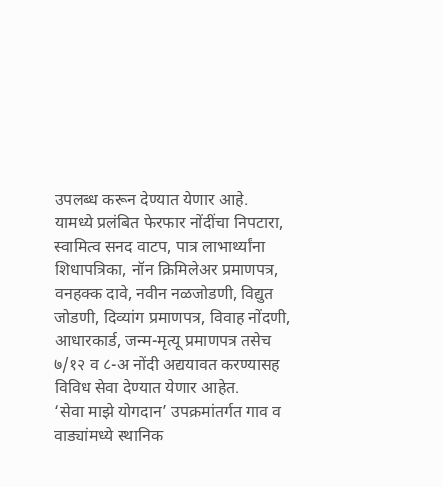उपलब्ध करून देण्यात येणार आहे.
यामध्ये प्रलंबित फेरफार नोंदींचा निपटारा, स्वामित्व सनद वाटप, पात्र लाभार्थ्यांना शिधापत्रिका, नॉन क्रिमिलेअर प्रमाणपत्र, वनहक्क दावे, नवीन नळजोडणी, विद्युत जोडणी, दिव्यांग प्रमाणपत्र, विवाह नोंदणी, आधारकार्ड, जन्म-मृत्यू प्रमाणपत्र तसेच ७/१२ व ८-अ नोंदी अद्ययावत करण्यासह विविध सेवा देण्यात येणार आहेत.
‘सेवा माझे योगदान’ उपक्रमांतर्गत गाव व वाड्यांमध्ये स्थानिक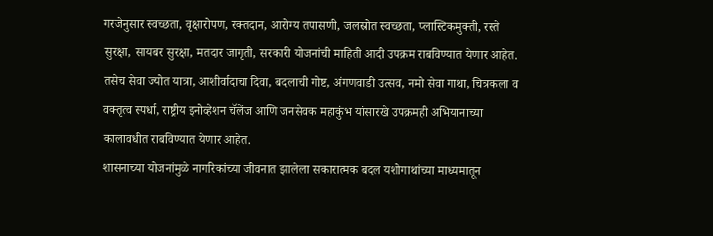गरजेनुसार स्वच्छता, वृक्षारोपण, रक्तदान, आरोग्य तपासणी, जलस्रोत स्वच्छता, प्लास्टिकमुक्ती, रस्ते सुरक्षा, सायबर सुरक्षा, मतदार जागृती, सरकारी योजनांची माहिती आदी उपक्रम राबविण्यात येणार आहेत.
तसेच सेवा ज्योत यात्रा, आशीर्वादाचा दिवा, बदलाची गोष्ट, अंगणवाडी उत्सव, नमो सेवा गाथा, चित्रकला व वक्तृत्व स्पर्धा, राष्ट्रीय इनोव्हेशन चॅलेंज आणि जनसेवक महाकुंभ यांसारखे उपक्रमही अभियानाच्या कालावधीत राबविण्यात येणार आहेत.
शासनाच्या योजनांमुळे नागरिकांच्या जीवनात झालेला सकारात्मक बदल यशोगाथांच्या माध्यमातून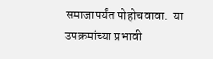समाजापर्यंत पोहोचवावा.  या उपक्रमांच्या प्रभावी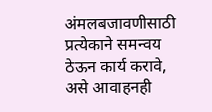अंमलबजावणीसाठी प्रत्येकाने समन्वय ठेऊन कार्य करावे, असे आवाहनही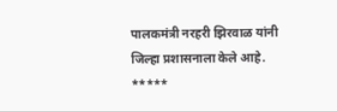पालकमंत्री नरहरी झिरवाळ यांनी जिल्हा प्रशासनाला केले आहे.
*****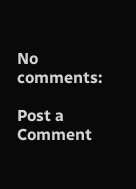No comments:

Post a Comment